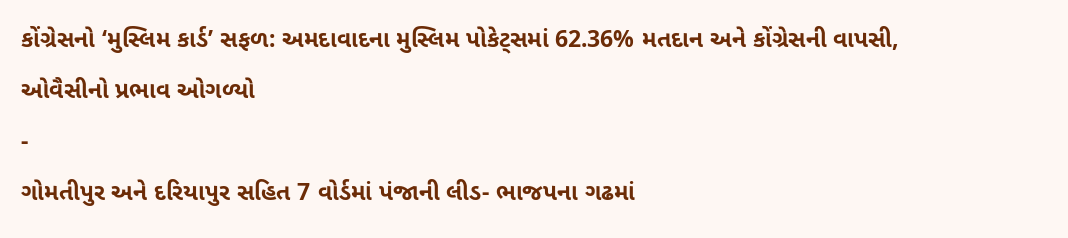કોંગ્રેસનો ‘મુસ્લિમ કાર્ડ’ સફળ: અમદાવાદના મુસ્લિમ પોકેટ્સમાં 62.36% મતદાન અને કોંગ્રેસની વાપસી, ઓવૈસીનો પ્રભાવ ઓગળ્યો
-
ગોમતીપુર અને દરિયાપુર સહિત 7 વોર્ડમાં પંજાની લીડ- ભાજપના ગઢમાં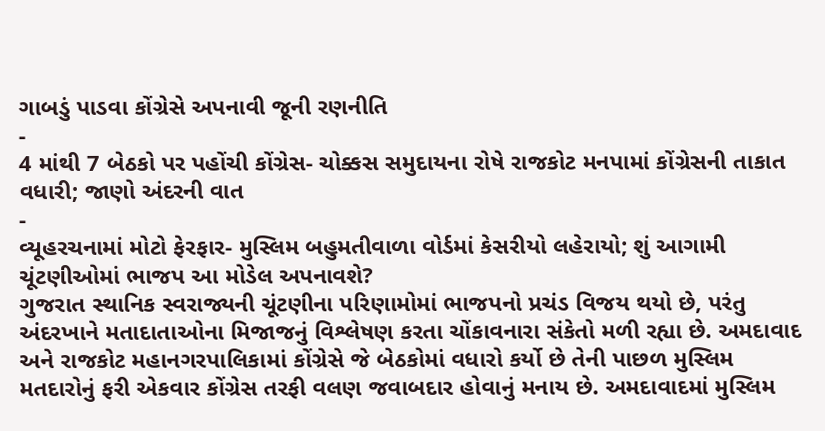ગાબડું પાડવા કોંગ્રેસે અપનાવી જૂની રણનીતિ
-
4 માંથી 7 બેઠકો પર પહોંચી કોંગ્રેસ- ચોક્કસ સમુદાયના રોષે રાજકોટ મનપામાં કોંગ્રેસની તાકાત વધારી; જાણો અંદરની વાત
-
વ્યૂહરચનામાં મોટો ફેરફાર- મુસ્લિમ બહુમતીવાળા વોર્ડમાં કેસરીયો લહેરાયો; શું આગામી ચૂંટણીઓમાં ભાજપ આ મોડેલ અપનાવશે?
ગુજરાત સ્થાનિક સ્વરાજ્યની ચૂંટણીના પરિણામોમાં ભાજપનો પ્રચંડ વિજય થયો છે, પરંતુ અંદરખાને મતાદાતાઓના મિજાજનું વિશ્લેષણ કરતા ચોંકાવનારા સંકેતો મળી રહ્યા છે. અમદાવાદ અને રાજકોટ મહાનગરપાલિકામાં કોંગ્રેસે જે બેઠકોમાં વધારો કર્યો છે તેની પાછળ મુસ્લિમ મતદારોનું ફરી એકવાર કોંગ્રેસ તરફી વલણ જવાબદાર હોવાનું મનાય છે. અમદાવાદમાં મુસ્લિમ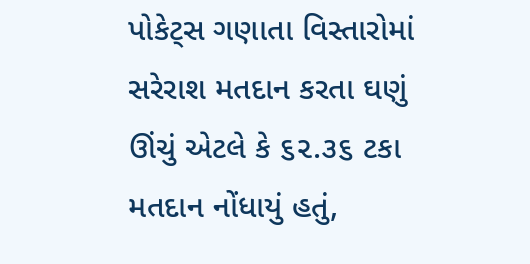પોકેટ્સ ગણાતા વિસ્તારોમાં સરેરાશ મતદાન કરતા ઘણું ઊંચું એટલે કે ૬૨.૩૬ ટકા મતદાન નોંધાયું હતું,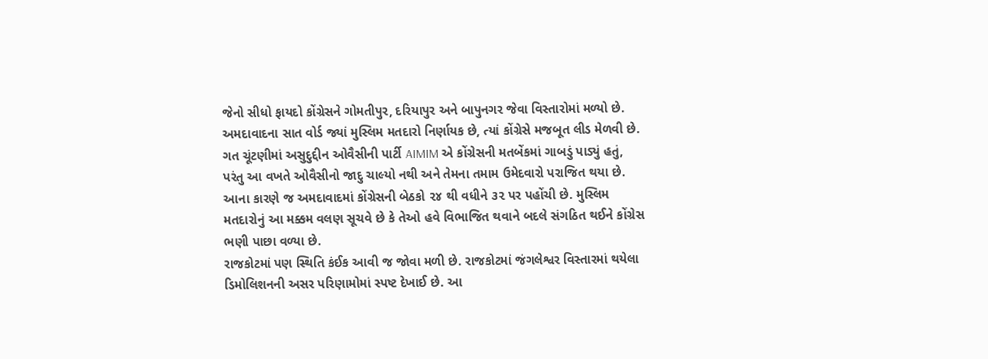જેનો સીધો ફાયદો કોંગ્રેસને ગોમતીપુર, દરિયાપુર અને બાપુનગર જેવા વિસ્તારોમાં મળ્યો છે.
અમદાવાદના સાત વોર્ડ જ્યાં મુસ્લિમ મતદારો નિર્ણાયક છે, ત્યાં કોંગ્રેસે મજબૂત લીડ મેળવી છે. ગત ચૂંટણીમાં અસુદુદ્દીન ઓવૈસીની પાર્ટી AIMIM એ કોંગ્રેસની મતબેંકમાં ગાબડું પાડ્યું હતું, પરંતુ આ વખતે ઓવૈસીનો જાદુ ચાલ્યો નથી અને તેમના તમામ ઉમેદવારો પરાજિત થયા છે. આના કારણે જ અમદાવાદમાં કોંગ્રેસની બેઠકો ૨૪ થી વધીને ૩૨ પર પહોંચી છે. મુસ્લિમ મતદારોનું આ મક્કમ વલણ સૂચવે છે કે તેઓ હવે વિભાજિત થવાને બદલે સંગઠિત થઈને કોંગ્રેસ ભણી પાછા વળ્યા છે.
રાજકોટમાં પણ સ્થિતિ કંઈક આવી જ જોવા મળી છે. રાજકોટમાં જંગલેશ્વર વિસ્તારમાં થયેલા ડિમોલિશનની અસર પરિણામોમાં સ્પષ્ટ દેખાઈ છે. આ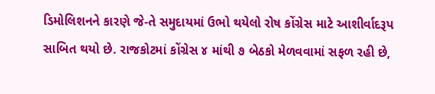ડિમોલિશનને કારણે જે-તે સમુદાયમાં ઉભો થયેલો રોષ કોંગ્રેસ માટે આશીર્વાદરૂપ સાબિત થયો છે. રાજકોટમાં કોંગ્રેસ ૪ માંથી ૭ બેઠકો મેળવવામાં સફળ રહી છે,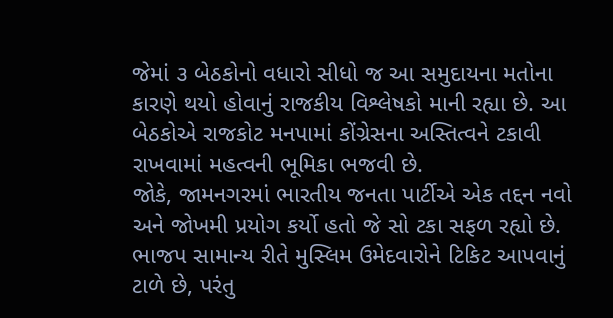જેમાં ૩ બેઠકોનો વધારો સીધો જ આ સમુદાયના મતોના કારણે થયો હોવાનું રાજકીય વિશ્લેષકો માની રહ્યા છે. આ બેઠકોએ રાજકોટ મનપામાં કોંગ્રેસના અસ્તિત્વને ટકાવી રાખવામાં મહત્વની ભૂમિકા ભજવી છે.
જોકે, જામનગરમાં ભારતીય જનતા પાર્ટીએ એક તદ્દન નવો અને જોખમી પ્રયોગ કર્યો હતો જે સો ટકા સફળ રહ્યો છે. ભાજપ સામાન્ય રીતે મુસ્લિમ ઉમેદવારોને ટિકિટ આપવાનું ટાળે છે, પરંતુ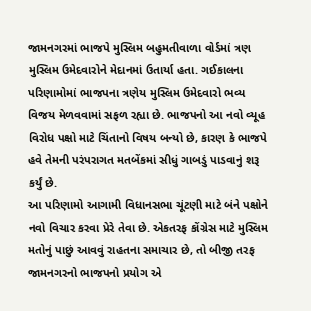જામનગરમાં ભાજપે મુસ્લિમ બહુમતીવાળા વોર્ડમાં ત્રણ મુસ્લિમ ઉમેદવારોને મેદાનમાં ઉતાર્યા હતા. ગઈકાલના પરિણામોમાં ભાજપના ત્રણેય મુસ્લિમ ઉમેદવારો ભવ્ય વિજય મેળવવામાં સફળ રહ્યા છે. ભાજપનો આ નવો વ્યૂહ વિરોધ પક્ષો માટે ચિંતાનો વિષય બન્યો છે, કારણ કે ભાજપે હવે તેમની પરંપરાગત મતબેંકમાં સીધું ગાબડું પાડવાનું શરૂ કર્યું છે.
આ પરિણામો આગામી વિધાનસભા ચૂંટણી માટે બંને પક્ષોને નવો વિચાર કરવા પ્રેરે તેવા છે. એકતરફ કોંગ્રેસ માટે મુસ્લિમ મતોનું પાછું આવવું રાહતના સમાચાર છે, તો બીજી તરફ જામનગરનો ભાજપનો પ્રયોગ એ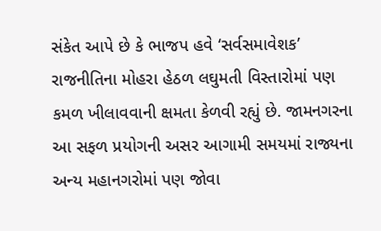સંકેત આપે છે કે ભાજપ હવે ‘સર્વસમાવેશક’ રાજનીતિના મોહરા હેઠળ લઘુમતી વિસ્તારોમાં પણ કમળ ખીલાવવાની ક્ષમતા કેળવી રહ્યું છે. જામનગરના આ સફળ પ્રયોગની અસર આગામી સમયમાં રાજ્યના અન્ય મહાનગરોમાં પણ જોવા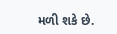મળી શકે છે.